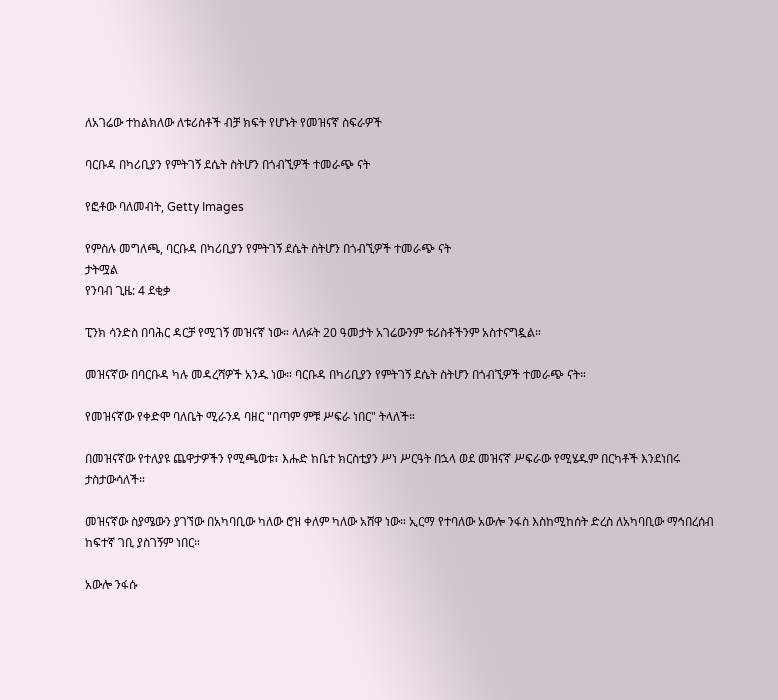ለአገሬው ተከልክለው ለቱሪስቶች ብቻ ክፍት የሆኑት የመዝናኛ ስፍራዎች

ባርቡዳ በካሪቢያን የምትገኝ ደሴት ስትሆን በጎብኚዎች ተመራጭ ናት

የፎቶው ባለመብት, Getty Images

የምስሉ መግለጫ, ባርቡዳ በካሪቢያን የምትገኝ ደሴት ስትሆን በጎብኚዎች ተመራጭ ናት
ታትሟል
የንባብ ጊዜ: 4 ደቂቃ

ፒንክ ሳንድስ በባሕር ዳርቻ የሚገኝ መዝናኛ ነው። ላለፉት 20 ዓመታት አገሬውንም ቱሪስቶችንም አስተናግዷል።

መዝናኛው በባርቡዳ ካሉ መዳረሻዎች አንዱ ነው። ባርቡዳ በካሪቢያን የምትገኝ ደሴት ስትሆን በጎብኚዎች ተመራጭ ናት።

የመዝናኛው የቀድሞ ባለቤት ሚራንዳ ባዘር "በጣም ምቹ ሥፍራ ነበር" ትላለች።

በመዝናኛው የተለያዩ ጨዋታዎችን የሚጫወቱ፣ እሑድ ከቤተ ክርስቲያን ሥነ ሥርዓት በኋላ ወደ መዝናኛ ሥፍራው የሚሄዱም በርካቶች እንደነበሩ ታስታውሳለች።

መዝናኛው ስያሜውን ያገኘው በአካባቢው ካለው ሮዝ ቀለም ካለው አሸዋ ነው። ኢርማ የተባለው አውሎ ንፋስ እስከሚከሰት ድረስ ለአካባቢው ማኅበረሰብ ከፍተኛ ገቢ ያስገኝም ነበር።

አውሎ ንፋሱ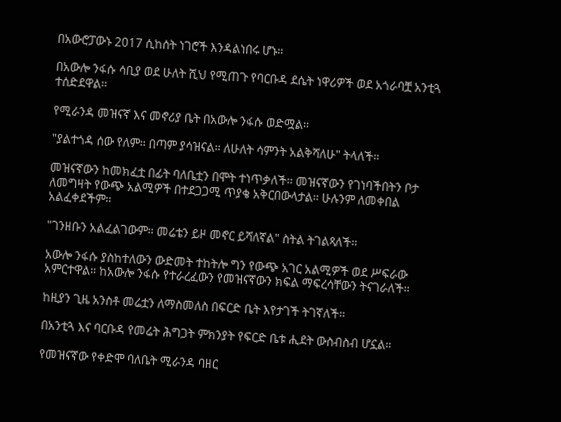በአውሮፓውኑ 2017 ሲከሰት ነገሮች እንዳልነበሩ ሆኑ።

በአውሎ ንፋሱ ሳቢያ ወደ ሁለት ሺህ የሚጠጉ የባርቡዳ ደሴት ነዋሪዎች ወደ አጎራባቿ አንቲጓ ተሰድደዋል።

የሚራንዳ መዝናኛ እና መኖሪያ ቤት በአውሎ ንፋሱ ወድሟል።

"ያልተጎዳ ሰው የለም። በጣም ያሳዝናል። ለሁለት ሳምንት አልቅሻለሁ" ትላለች።

መዝናኛውን ከመክፈቷ በፊት ባለቤቷን በሞት ተነጥቃለች። መዝናኛውን የገነባችበትን ቦታ ለመግዛት የውጭ አልሚዎች በተደጋጋሚ ጥያቄ አቅርበውላታል። ሁሉንም ለመቀበል አልፈቀደችም።

"ገንዘቡን አልፈልገውም። መሬቴን ይዞ መኖር ይሻለኛል" ስትል ትገልጻለች።

አውሎ ንፋሱ ያስከተለውን ውድመት ተከትሎ ግን የውጭ አገር አልሚዎች ወደ ሥፍራው አምርተዋል። ከአውሎ ንፋሱ የተራረፈውን የመዝናኛውን ክፍል ማፍረሳቸውን ትናገራለች።

ከዚያን ጊዜ አንስቶ መሬቷን ለማስመለስ በፍርድ ቤት እየታገች ትገኛለች።

በአንቲጓ እና ባርቡዳ የመሬት ሕግጋት ምክንያት የፍርድ ቤቱ ሒደት ውስብስብ ሆኗል።

የመዝናኛው የቀድሞ ባለቤት ሚራንዳ ባዘር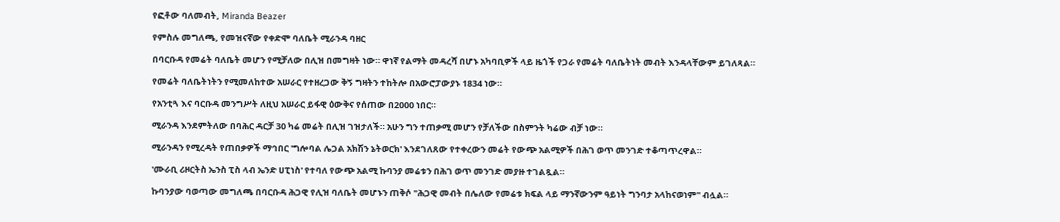የፎቶው ባለመብት, Miranda Beazer

የምስሉ መግለጫ, የመዝናኛው የቀድሞ ባለቤት ሚራንዳ ባዘር

በባርቡዳ የመሬት ባለቤት መሆን የሚቻለው በሊዝ በመግዛት ነው። ዋነኛ የልማት መዳረሻ በሆኑ አካባቢዎች ላይ ዜጎች የጋራ የመሬት ባለቤትነት መብት እንዳላቸውም ይገለጻል።

የመሬት ባለቤትነትን የሚመለከተው አሠራር የተዘረጋው ቅኝ ግዛትን ተከትሎ በአውሮፓውያኑ 1834 ነው።

የአንቲጓ እና ባርቡዳ መንግሥት ለዚህ አሠራር ይፋዊ ዕውቅና የሰጠው በ2000 ነበር።

ሚራንዳ እንደምትለው በባሕር ዳርቻ 30 ካሬ መሬት በሊዝ ገዝታለች። አሁን ግን ተጠቃሚ መሆን የቻለችው በስምንት ካሬው ብቻ ነው።

ሚራንዳን የሚረዳት የጠበቃዎች ማኅበር 'ግሎባል ሌጋል አክሽን ኔትወርክ' እንደገለጸው የተቀረውን መሬት የውጭ አልሚዎች በሕገ ወጥ መንገድ ተቆጣጥረዋል።

'ሙራቢ ሪዞርትስ ኤንስ ፒስ ላብ ኤንድ ሀፒነስ' የተባለ የውጭ አልሚ ኩባንያ መሬቱን በሕገ ወጥ መንገድ መያዙ ተገልጿል።

ኩባንያው ባወጣው መግለጫ በባርቡዳ ሕጋዊ የሊዝ ባለቤት መሆኑን ጠቅሶ "ሕጋዊ መብት በሌለው የመሬቱ ክፍል ላይ ማንኛውንም ዓይነት ግንባታ አላከናወነም" ብሏል።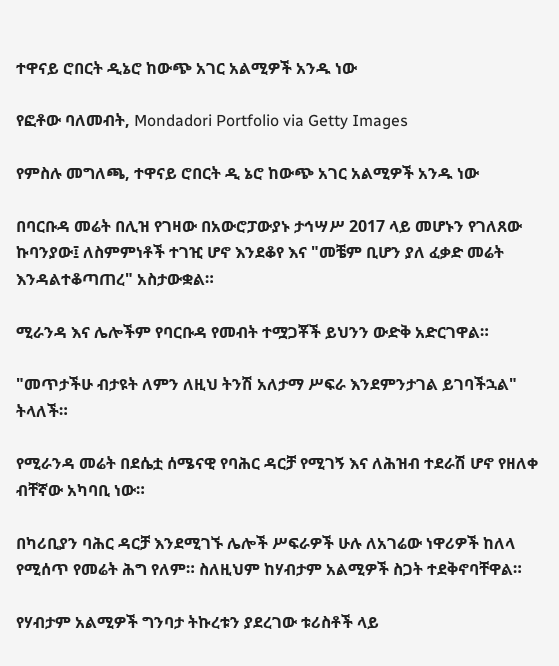ተዋናይ ሮበርት ዲኔሮ ከውጭ አገር አልሚዎች አንዱ ነው

የፎቶው ባለመብት, Mondadori Portfolio via Getty Images

የምስሉ መግለጫ, ተዋናይ ሮበርት ዲ ኔሮ ከውጭ አገር አልሚዎች አንዱ ነው

በባርቡዳ መሬት በሊዝ የገዛው በአውሮፓውያኑ ታኅሣሥ 2017 ላይ መሆኑን የገለጸው ኩባንያው፤ ለስምምነቶች ተገዢ ሆኖ እንደቆየ እና "መቼም ቢሆን ያለ ፈቃድ መሬት እንዳልተቆጣጠረ" አስታውቋል።

ሚራንዳ እና ሌሎችም የባርቡዳ የመብት ተሟጋቾች ይህንን ውድቅ አድርገዋል።

"መጥታችሁ ብታዩት ለምን ለዚህ ትንሽ አለታማ ሥፍራ እንደምንታገል ይገባችኋል" ትላለች።

የሚራንዳ መሬት በደሴቷ ሰሜናዊ የባሕር ዳርቻ የሚገኝ እና ለሕዝብ ተደራሽ ሆኖ የዘለቀ ብቸኛው አካባቢ ነው።

በካሪቢያን ባሕር ዳርቻ እንደሚገኙ ሌሎች ሥፍራዎች ሁሉ ለአገሬው ነዋሪዎች ከለላ የሚሰጥ የመሬት ሕግ የለም። ስለዚህም ከሃብታም አልሚዎች ስጋት ተደቅኖባቸዋል።

የሃብታም አልሚዎች ግንባታ ትኩረቱን ያደረገው ቱሪስቶች ላይ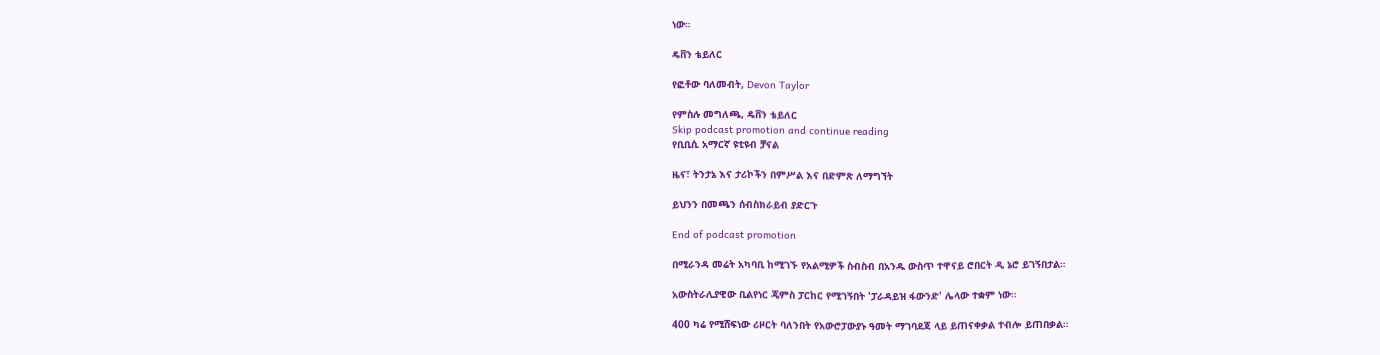ነው።

ዴቨን ቴይለር

የፎቶው ባለመብት, Devon Taylor

የምስሉ መግለጫ, ዴቨን ቴይለር
Skip podcast promotion and continue reading
የቢቢሲ አማርኛ ዩቲዩብ ቻናል

ዜና፣ ትንታኔ እና ታሪኮችን በምሥል እና በድምጽ ለማግኘት

ይህንን በመጫን ሰብስክራይብ ያድርጉ

End of podcast promotion

በሚራንዳ መሬት አካባቢ ከሚገኙ የአልሚዎች ስብስብ በአንዱ ውስጥ ተዋናይ ሮበርት ዲ ኔሮ ይገኝበታል።

አውስትራሊያዊው ቢልየነር ጄምስ ፓርከር የሚገኝበት 'ፓራዳይዝ ፋውንድ' ሌላው ተቋም ነው።

400 ካሬ የሚሸፍነው ሪዞርት ባለንበት የአውሮፓውያኑ ዓመት ማገባደጃ ላይ ይጠናቀቃል ተብሎ ይጠበቃል።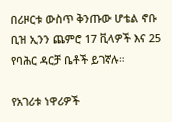በሪዞርቱ ውስጥ ቅንጡው ሆቴል ኖቡ ቢዝ ኢንን ጨምሮ 17 ቪላዎች እና 25 የባሕር ዳርቻ ቤቶች ይገኛሉ።

የአገሪቱ ነዋሪዎች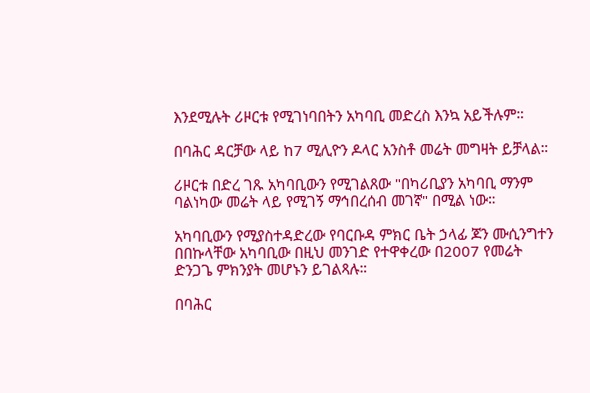እንደሚሉት ሪዞርቱ የሚገነባበትን አካባቢ መድረስ እንኳ አይችሉም።

በባሕር ዳርቻው ላይ ከ7 ሚሊዮን ዶላር አንስቶ መሬት መግዛት ይቻላል።

ሪዞርቱ በድረ ገጹ አካባቢውን የሚገልጸው "በካሪቢያን አካባቢ ማንም ባልነካው መሬት ላይ የሚገኝ ማኅበረሰብ መገኛ" በሚል ነው።

አካባቢውን የሚያስተዳድረው የባርቡዳ ምክር ቤት ኃላፊ ጆን ሙሲንግተን በበኩላቸው አካባቢው በዚህ መንገድ የተዋቀረው በ2007 የመሬት ድንጋጌ ምክንያት መሆኑን ይገልጻሉ።

በባሕር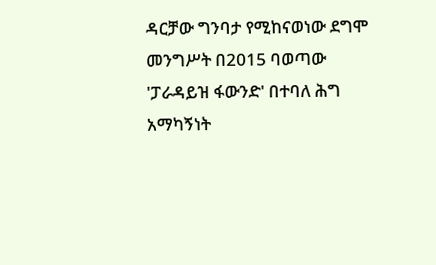ዳርቻው ግንባታ የሚከናወነው ደግሞ መንግሥት በ2015 ባወጣው 'ፓራዳይዝ ፋውንድ' በተባለ ሕግ አማካኝነት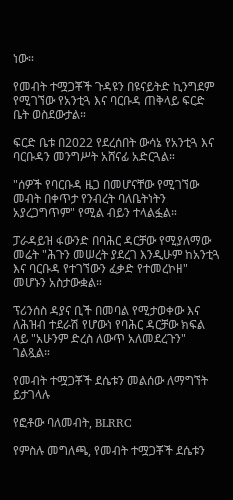ነው።

የመብት ተሟጋቾች ጉዳዩን በዩናይትድ ኪንግደም የሚገኘው የአንቲጓ እና ባርቡዳ ጠቅላይ ፍርድ ቤት ወስደውታል።

ፍርድ ቤቱ በ2022 የደረሰበት ውሳኔ የአንቲጓ እና ባርቡዳን መንግሥት አሸናፊ አድርጓል።

"ሰዎች የባርቡዳ ዜጋ በመሆናቸው የሚገኘው መብት በቀጥታ የንብረት ባለቤትነትን አያረጋግጥም" የሚል ብይን ተላልፏል።

ፓራዳይዝ ፋውንድ በባሕር ዳርቻው የሚያለማው መሬት "ሕጉን መሠረት ያደረገ እንዲሁም ከአንቲጓ እና ባርቡዳ የተገኘውን ፈቃድ የተመረኮዘ" መሆኑን አስታውቋል።

ፕሪንሰስ ዳያና ቢች በመባል የሚታወቀው እና ለሕዝብ ተደራሽ የሆውነ የባሕር ዳርቻው ክፍል ላይ "አሁንም ድረስ ለውጥ አለመደረጉን" ገልጿል።

የመብት ተሟጋቾች ደሴቱን መልሰው ለማግኘት ይታገላሉ

የፎቶው ባለመብት, BLRRC

የምስሉ መግለጫ, የመብት ተሟጋቾች ደሴቱን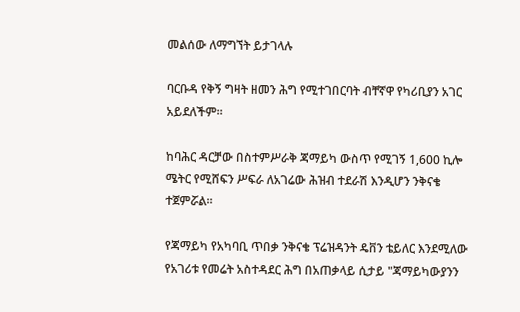መልሰው ለማግኘት ይታገላሉ

ባርቡዳ የቅኝ ግዛት ዘመን ሕግ የሚተገበርባት ብቸኛዋ የካሪቢያን አገር አይደለችም።

ከባሕር ዳርቻው በስተምሥራቅ ጃማይካ ውስጥ የሚገኝ 1,600 ኪሎ ሜትር የሚሸፍን ሥፍራ ለአገሬው ሕዝብ ተደራሽ እንዲሆን ንቅናቄ ተጀምሯል።

የጃማይካ የአካባቢ ጥበቃ ንቅናቄ ፕሬዝዳንት ዴቨን ቴይለር እንደሚለው የአገሪቱ የመሬት አስተዳደር ሕግ በአጠቃላይ ሲታይ "ጃማይካውያንን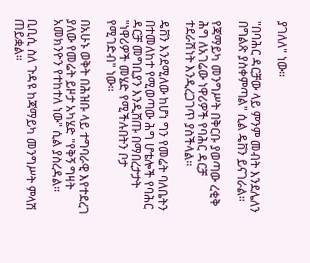ያገለለ" ነው።

"በባሕር ዳርቻው ላይ ምንም መብት እንደሌለን በግልጽ ያስቀምጣል" ሲል ዴቨን ይናገራል።

የጃማይካ መንግሥት በቅርቡ ያወጣው ረቂቅ ሕግ ለአገሬው ነዋሪዎች የባሕር ዳርቻ ተደራሽነት እንዲረጋገጥ ያስችላል።

ዴቨን እንደሚለው ከሆነ ግን የመሬት ባለቤትን በተመለከተ የሚወጣው ሕግ ሆቴሎች የባሕር ዳርቻ መግቢያን እንዲሸጡ በማበረታታት "ነዋሪዎች መሄድ የሚችሉበትን ቦታ የሚገድብ" ነው።

በአሁኑ ወቅት በሕዝቡ ላይ ተግባራዊ እየተደረገ ያለው የመሬት ይዞታ አካሄድ "የቅኝ ግዛት አመክንዮን የተከተለ ነው" ሲል ያስረዳል።

ቢቢሲ ስለ ጉዳዩ ከጃማይካ መንግሥት ምላሽ ጠይቋል።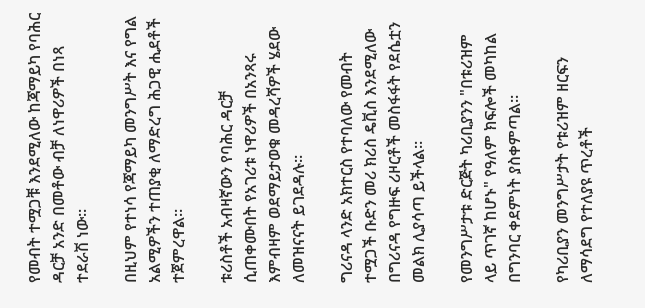የመብት ተሟጋቹ እንደሚለው ከጃማይካ የባሕር ዳርቻ አንድ በመቶው ብቻ ለነዋሪዎች በነጻ ተደራሽ ነው።

በዚህም የተነሳ የጃማይካ መንግሥት እና የግል አልሚዎችን ተጠያቂ ለማድረግ ሕጋዊ ሒደቶች ተጀምረዋል።

ቱሪስቶች አብዛኛውን የባሕር ዳርቻ ሲጠቀሙበት የአገሪቱ ነዋሪዎች በአንጻሩ እምብዛም ወደማይታወቁ መዳረሻዎች ሄደው ለመዝናናት ይገደዳሉ።

ግሪናዳ ላንድ አክተርስ የተባለው የመብት ተሟጋች ቡድን መሪ ክሪስ ዴቪስ እንደሚለው በግሪናዳ የግዙፍ ሪዞርቶች መስፋፋት የደሴቷን መልክ ሊያሳጣ ይችላል።

የመንግሥታቱ ድርጅት ካሪቢያንን "በቱሪዝም ላይ ጥገኛ ከሆኑ" የዓለም ክፍሎች መካከል በግንባር ቀደምነት ያስቀምጣል።

የካሪቢያን መንግሥታት የቱሪዝም ዘርፍን ለማሳደግ የተለያዩ ጥረቶች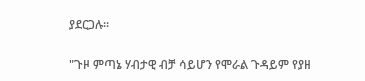ያደርጋሉ።

"ጉዞ ምጣኔ ሃብታዊ ብቻ ሳይሆን የሞራል ጉዳይም የያዘ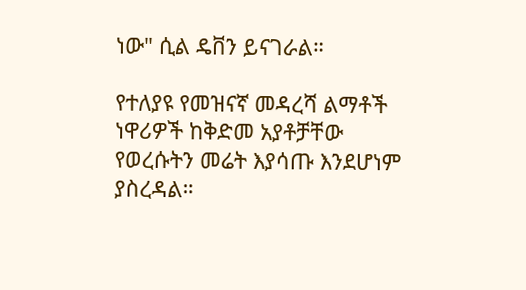ነው" ሲል ዴቨን ይናገራል።

የተለያዩ የመዝናኛ መዳረሻ ልማቶች ነዋሪዎች ከቅድመ አያቶቻቸው የወረሱትን መሬት እያሳጡ እንደሆነም ያስረዳል።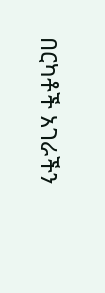በርካቶች አገራችን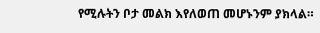የሚሉትን ቦታ መልክ እየለወጠ መሆኑንም ያክላል።